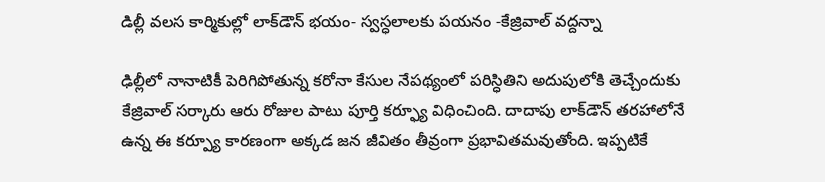డిల్లీ వలస కార్మికుల్లో లాక్‌డౌన్‌ భయం- స్వస్ధలాలకు పయనం -కేజ్రివాల్‌ వద్దన్నా

ఢిల్లీలో నానాటికీ పెరిగిపోతున్న కరోనా కేసుల నేపథ్యంలో పరిస్ధితిని అదుపులోకి తెచ్చేందుకు కేజ్రివాల్‌ సర్కారు ఆరు రోజుల పాటు పూర్తి కర్ఫ్యూ విధించింది. దాదాపు లాక్‌డౌన్‌ తరహాలోనే ఉన్న ఈ కర్ప్యూ కారణంగా అక్కడ జన జీవితం తీవ్రంగా ప్రభావితమవుతోంది. ఇప్పటికే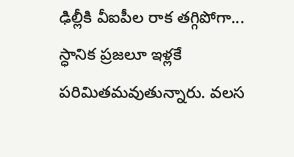ఢిల్లీకి వీఐపీల రాక తగ్గిపోగా... స్ధానిక ప్రజలూ ఇళ్లకే పరిమితమవుతున్నారు. వలస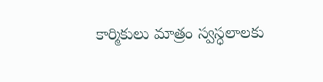కార్మికులు మాత్రం స్వస్ధలాలకు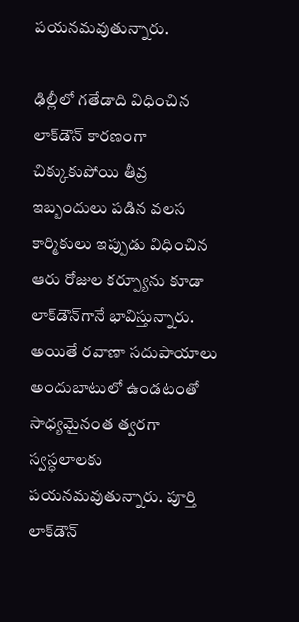పయనమవుతున్నారు.

ఢిల్లీలో గతేడాది విధించిన లాక్‌డౌన్‌ కారణంగా చిక్కుకుపోయి తీవ్ర ఇబ్బందులు పడిన వలస కార్మికులు ఇప్పుడు విధించిన ఆరు రోజుల కర్ప్యూను కూడా లాక్‌డౌన్‌గానే భావిస్తున్నారు. అయితే రవాణా సదుపాయాలు అందుబాటులో ఉండటంతో సాధ్యమైనంత త్వరగా స్వస్ధలాలకు పయనమవుతున్నారు. పూర్తి లాక్‌డౌన్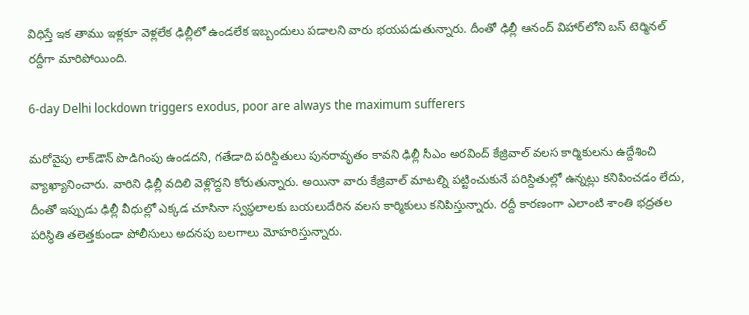విధిస్తే ఇక తాము ఇళ్లకూ వెళ్లలేక ఢిల్లీలో ఉండలేక ఇబ్బందులు పడాలని వారు భయపడుతున్నారు. దీంతో ఢిల్లీ ఆనంద్‌ విహార్‌లోని బస్‌ టెర్మినల్‌ రద్దీగా మారిపోయింది.

6-day Delhi lockdown triggers exodus, poor are always the maximum sufferers

మరోవైపు లాక్‌డౌన్ పొడిగింపు ఉండదని, గతేడాది పరిస్దితులు పునరావృతం కావని ఢిల్లీ సీఎం అరవింద్ కేజ్రివాల్‌ వలస కార్మికులను ఉద్దేశించి వ్యాఖ్యానించారు. వారిని ఢిల్లీ వదిలి వెళ్లొద్దని కోరుతున్నారు. అయినా వారు కేజ్రివాల్‌ మాటల్ని పట్టించుకునే పరిస్దితుల్లో ఉన్నట్లు కనిపించడం లేదు, దీంతో ఇప్పుడు ఢిల్లీ వీధుల్లో ఎక్కడ చూసినా స్వస్ధలాలకు బయలుదేరిన వలస కార్మికులు కనిపిస్తున్నారు. రద్దీ కారణంగా ఎలాంటి శాంతి భద్రతల పరిస్ధితి తలెత్తకుండా పోలీసులు అదనపు బలగాలు మోహరిస్తున్నారు.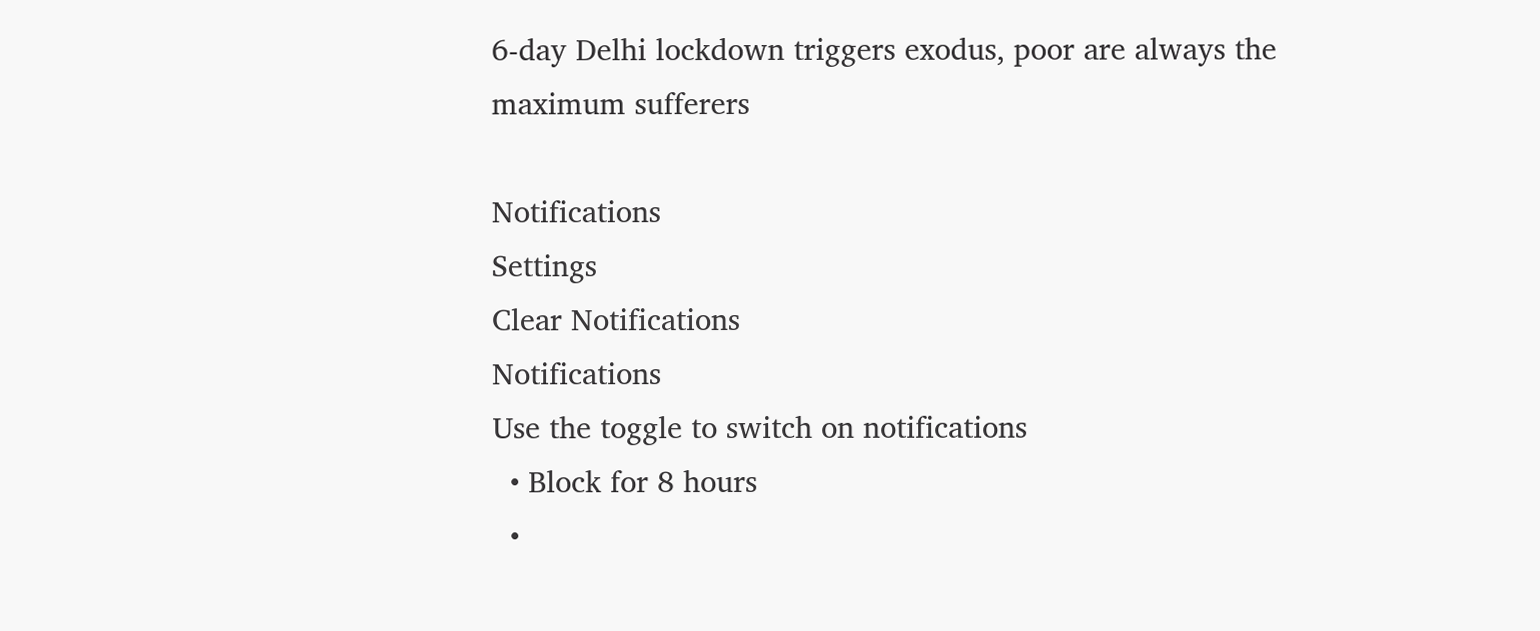6-day Delhi lockdown triggers exodus, poor are always the maximum sufferers

Notifications
Settings
Clear Notifications
Notifications
Use the toggle to switch on notifications
  • Block for 8 hours
  •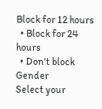Block for 12 hours
  • Block for 24 hours
  • Don't block
Gender
Select your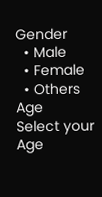Gender
  • Male
  • Female
  • Others
Age
Select your Age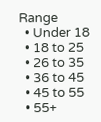Range
  • Under 18
  • 18 to 25
  • 26 to 35
  • 36 to 45
  • 45 to 55
  • 55+